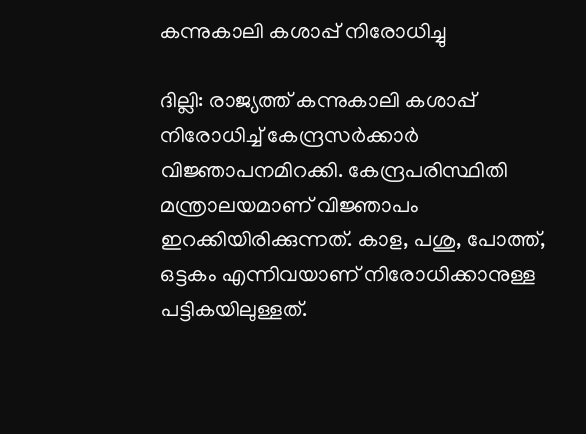കന്നുകാലി കശാപ്പ് നിരോധിച്ചു

ദില്ലി: രാജ്യത്ത് കന്നുകാലി കശാപ്പ് നിരോധിച്ച് കേന്ദ്രസര്‍ക്കാര്‍ വിജ്ഞാപനമിറക്കി. കേന്ദ്രപരിസ്ഥിതി മന്ത്രാലയമാണ് വിജ്ഞാപം ഇറക്കിയിരിക്കുന്നത്. കാള, പശു, പോത്ത്, ഒട്ടകം എന്നിവയാണ് നിരോധിക്കാനുള്ള പട്ടികയിലുള്ളത്.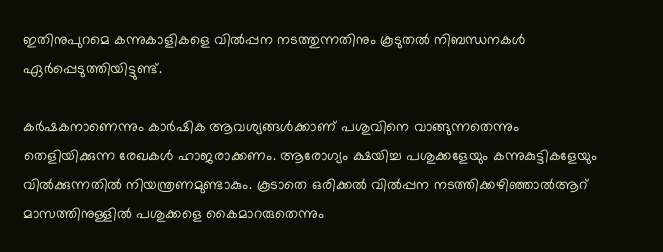ഇതിനുപുറമെ കന്നുകാളികളെ വില്‍പ്പന നടത്തുന്നതിനും കൂടുതല്‍ നിബന്ധനകള്‍ ഏര്‍പ്പെടുത്തിയിട്ടുണ്ട്.

കര്‍ഷകനാണെന്നും കാര്‍ഷിക ആവശ്യങ്ങള്‍ക്കാണ് പശുവിനെ വാങ്ങുന്നതെന്നും തെളിയിക്കുന്ന രേഖകള്‍ ഹാജരാക്കണം. ആരോഗ്യം ക്ഷയിച്ച പശുക്കളേയും കന്നുകുട്ടികളേയും വില്‍ക്കുന്നതില്‍ നിയന്ത്രണമുണ്ടാകും. കൂടാതെ ഒരിക്കല്‍ വില്‍പ്പന നടത്തിക്കഴിഞ്ഞാല്‍ആറ് മാസത്തിനുള്ളില്‍ പശുക്കളെ കൈമാറരുതെന്നും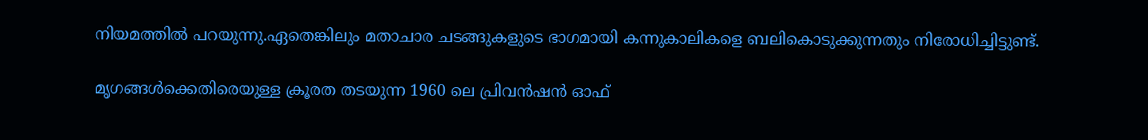നിയമത്തില്‍ പറയുന്നു.ഏതെങ്കിലും മതാചാര ചടങ്ങുകളുടെ ഭാഗമായി കന്നുകാലികളെ ബലികൊടുക്കുന്നതും നിരോധിച്ചിട്ടുണ്ട്.

മൃഗങ്ങള്‍ക്കെതിരെയുള്ള ക്രൂരത തടയുന്ന 1960 ലെ പ്രിവന്‍ഷന്‍ ഓഫ്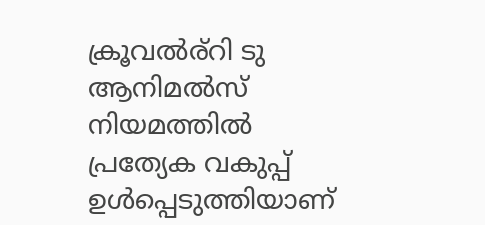ക്രൂവല്‍ര്‌റി ടു ആനിമല്‍സ് നിയമത്തില്‍ പ്രത്യേക വകുപ്പ് ഉള്‍പ്പെടുത്തിയാണ്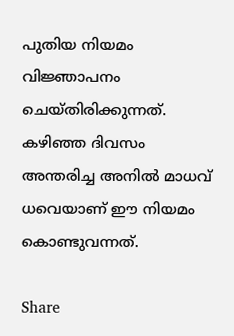പുതിയ നിയമം വിജ്ഞാപനം ചെയ്തിരിക്കുന്നത്. കഴിഞ്ഞ ദിവസം അന്തരിച്ച അനില്‍ മാധവ് ധവെയാണ് ഈ നിയമം കൊണ്ടുവന്നത്.

Share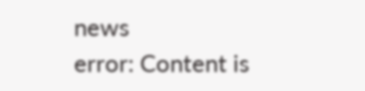news
error: Content is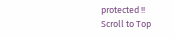protected !!
Scroll to Top